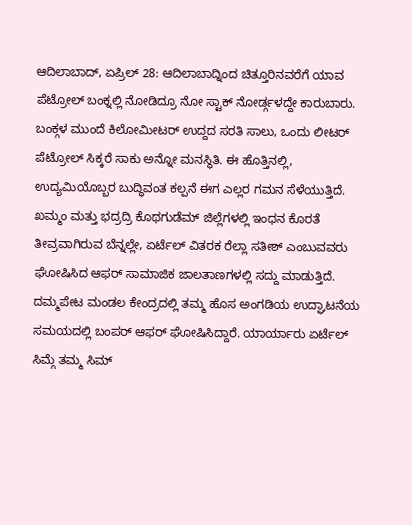ಆದಿಲಾಬಾದ್, ಏಪ್ರಿಲ್ 28: ಆದಿಲಾಬಾದ್ನಿಂದ ಚಿತ್ತೂರಿನವರೆಗೆ ಯಾವ ಪೆಟ್ರೋಲ್ ಬಂಕ್ನಲ್ಲಿ ನೋಡಿದ್ರೂ ನೋ ಸ್ಟಾಕ್ ನೋರ್ಡ್ಗಳದ್ದೇ ಕಾರುಬಾರು. ಬಂಕ್ಗಳ ಮುಂದೆ ಕಿಲೋಮೀಟರ್ ಉದ್ದದ ಸರತಿ ಸಾಲು, ಒಂದು ಲೀಟರ್ ಪೆಟ್ರೋಲ್ ಸಿಕ್ಕರೆ ಸಾಕು ಅನ್ನೋ ಮನಸ್ಥಿತಿ. ಈ ಹೊತ್ತಿನಲ್ಲಿ, ಉದ್ಯಮಿಯೊಬ್ಬರ ಬುದ್ಧಿವಂತ ಕಲ್ಪನೆ ಈಗ ಎಲ್ಲರ ಗಮನ ಸೆಳೆಯುತ್ತಿದೆ.
ಖಮ್ಮಂ ಮತ್ತು ಭದ್ರದ್ರಿ ಕೊಥಗುಡೆಮ್ ಜಿಲ್ಲೆಗಳಲ್ಲಿ ಇಂಧನ ಕೊರತೆ ತೀವ್ರವಾಗಿರುವ ಬೆನ್ನಲ್ಲೇ, ಏರ್ಟೆಲ್ ವಿತರಕ ರೆಲ್ಲಾ ಸತೀಶ್ ಎಂಬುವವರು ಘೋಷಿಸಿದ ಆಫರ್ ಸಾಮಾಜಿಕ ಜಾಲತಾಣಗಳಲ್ಲಿ ಸದ್ದು ಮಾಡುತ್ತಿದೆ. ದಮ್ಮಪೇಟ ಮಂಡಲ ಕೇಂದ್ರದಲ್ಲಿ ತಮ್ಮ ಹೊಸ ಅಂಗಡಿಯ ಉದ್ಘಾಟನೆಯ ಸಮಯದಲ್ಲಿ ಬಂಪರ್ ಆಫರ್ ಘೋಷಿಸಿದ್ದಾರೆ. ಯಾರ್ಯಾರು ಏರ್ಟೆಲ್ ಸಿಮ್ಗೆ ತಮ್ಮ ಸಿಮ್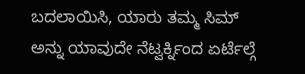ಬದಲಾಯಿಸಿ, ಯಾರು ತಮ್ಮ ಸಿಮ್ ಅನ್ನು ಯಾವುದೇ ನೆಟ್ವರ್ಕ್ನಿಂದ ಏರ್ಟೆಲ್ಗೆ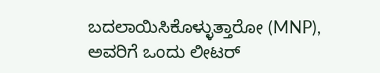ಬದಲಾಯಿಸಿಕೊಳ್ಳುತ್ತಾರೋ (MNP), ಅವರಿಗೆ ಒಂದು ಲೀಟರ್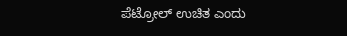ಪೆಟ್ರೋಲ್ ಉಚಿತ ಎಂದು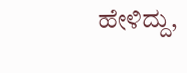ಹೇಳಿದ್ದು,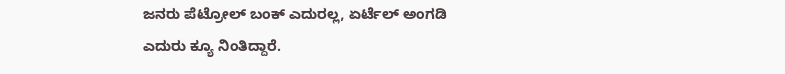ಜನರು ಪೆಟ್ರೋಲ್ ಬಂಕ್ ಎದುರಲ್ಲ, ಏರ್ಟೆಲ್ ಅಂಗಡಿ ಎದುರು ಕ್ಯೂ ನಿಂತಿದ್ದಾರೆ.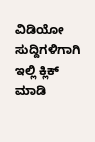ವಿಡಿಯೋ ಸುದ್ದಿಗಳಿಗಾಗಿ ಇಲ್ಲಿ ಕ್ಲಿಕ್ ಮಾಡಿ